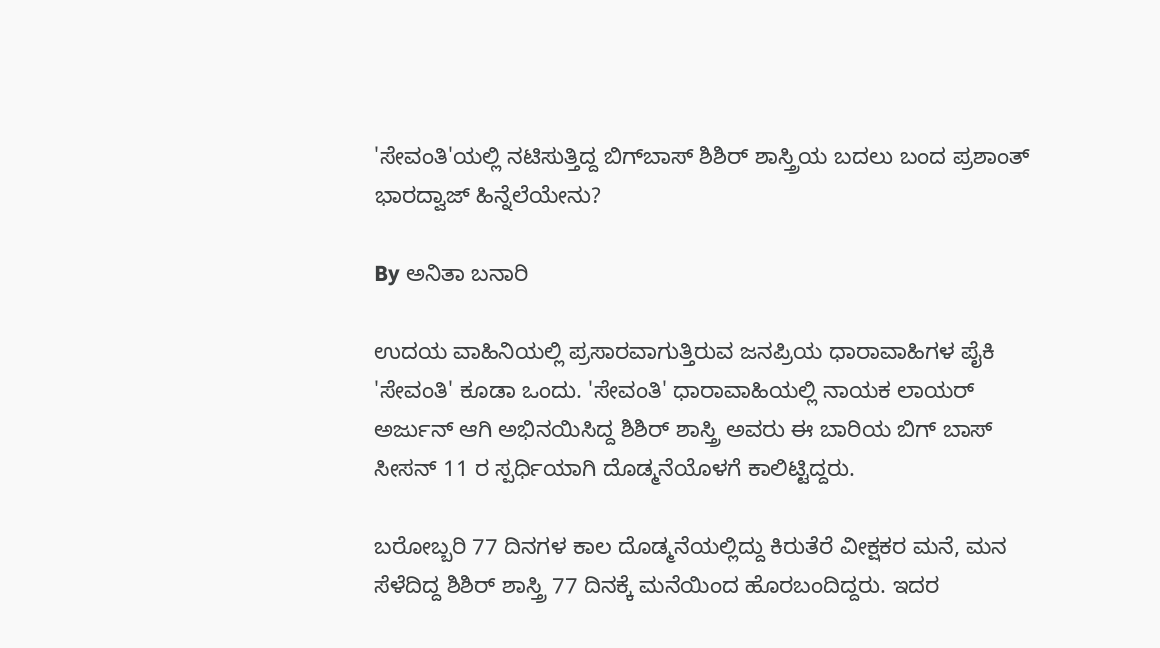'ಸೇವಂತಿ'ಯಲ್ಲಿ ನಟಿಸುತ್ತಿದ್ದ ಬಿಗ್‌ಬಾಸ್ ಶಿಶಿರ್ ಶಾಸ್ತ್ರಿಯ ಬದಲು ಬಂದ ಪ್ರಶಾಂತ್ ಭಾರದ್ವಾಜ್ ಹಿನ್ನೆಲೆಯೇನು?

By ಅನಿತಾ ಬನಾರಿ

ಉದಯ ವಾಹಿನಿಯಲ್ಲಿ ಪ್ರಸಾರವಾಗುತ್ತಿರುವ ಜನಪ್ರಿಯ ಧಾರಾವಾಹಿಗಳ ಪೈಕಿ 'ಸೇವಂತಿ' ಕೂಡಾ ಒಂದು. 'ಸೇವಂತಿ' ಧಾರಾವಾಹಿಯಲ್ಲಿ ನಾಯಕ ಲಾಯರ್ ಅರ್ಜುನ್ ಆಗಿ ಅಭಿನಯಿಸಿದ್ದ ಶಿಶಿರ್ ಶಾಸ್ತ್ರಿ ಅವರು ಈ ಬಾರಿಯ ಬಿಗ್ ಬಾಸ್ ಸೀಸನ್ 11 ರ ಸ್ಪರ್ಧಿಯಾಗಿ ದೊಡ್ಮನೆಯೊಳಗೆ ಕಾಲಿಟ್ಟಿದ್ದರು.

ಬರೋಬ್ಬರಿ 77 ದಿನಗಳ ಕಾಲ ದೊಡ್ಮನೆಯಲ್ಲಿದ್ದು ಕಿರುತೆರೆ ವೀಕ್ಷಕರ ಮನೆ, ಮನ ಸೆಳೆದಿದ್ದ ಶಿಶಿರ್ ಶಾಸ್ತ್ರಿ 77 ದಿನಕ್ಕೆ ಮನೆಯಿಂದ ಹೊರಬಂದಿದ್ದರು. ಇದರ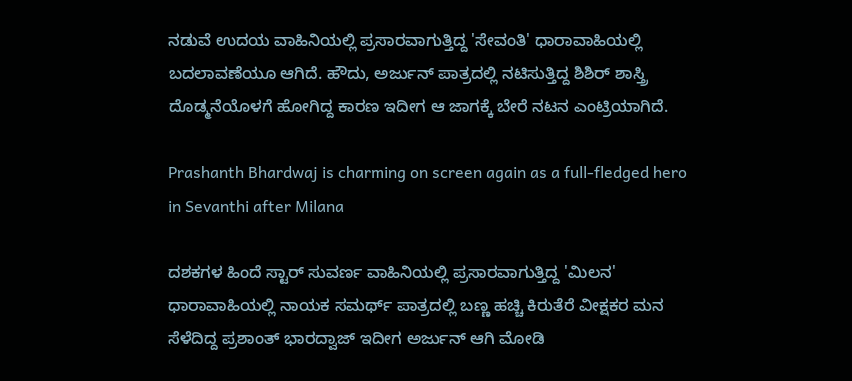ನಡುವೆ ಉದಯ ವಾಹಿನಿಯಲ್ಲಿ ಪ್ರಸಾರವಾಗುತ್ತಿದ್ದ 'ಸೇವಂತಿ' ಧಾರಾವಾಹಿಯಲ್ಲಿ ಬದಲಾವಣೆಯೂ ಆಗಿದೆ. ಹೌದು, ಅರ್ಜುನ್ ಪಾತ್ರದಲ್ಲಿ ನಟಿಸುತ್ತಿದ್ದ ಶಿಶಿರ್ ಶಾಸ್ತ್ರಿ ದೊಡ್ಮನೆಯೊಳಗೆ ಹೋಗಿದ್ದ ಕಾರಣ ಇದೀಗ ಆ ಜಾಗಕ್ಕೆ ಬೇರೆ ನಟನ ಎಂಟ್ರಿಯಾಗಿದೆ.

Prashanth Bhardwaj is charming on screen again as a full-fledged hero in Sevanthi after Milana

ದಶಕಗಳ ಹಿಂದೆ ಸ್ಟಾರ್ ಸುವರ್ಣ ವಾಹಿನಿಯಲ್ಲಿ ಪ್ರಸಾರವಾಗುತ್ತಿದ್ದ 'ಮಿಲನ' ಧಾರಾವಾಹಿಯಲ್ಲಿ ನಾಯಕ ಸಮರ್ಥ್ ಪಾತ್ರದಲ್ಲಿ ಬಣ್ಣ ಹಚ್ಚಿ ಕಿರುತೆರೆ ವೀಕ್ಷಕರ ಮನ ಸೆಳೆದಿದ್ದ ಪ್ರಶಾಂತ್ ಭಾರದ್ವಾಜ್ ಇದೀಗ ಅರ್ಜುನ್ ಆಗಿ ಮೋಡಿ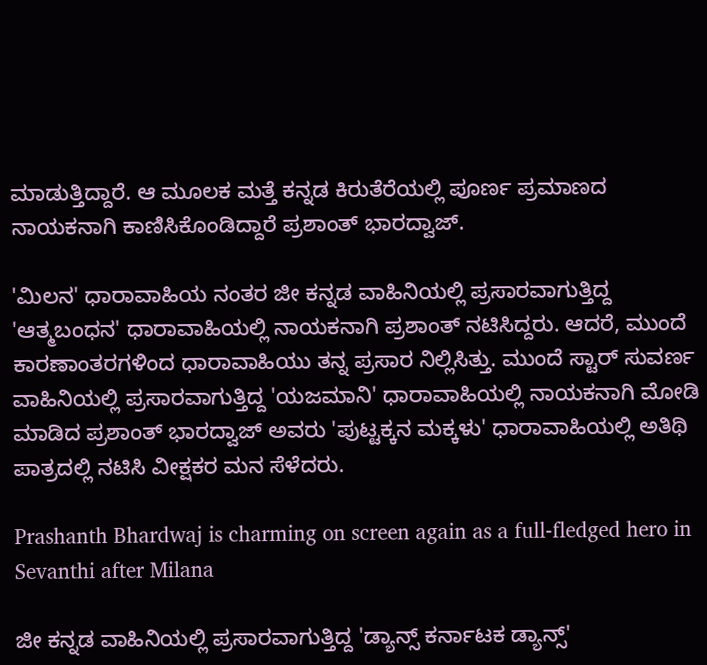ಮಾಡುತ್ತಿದ್ದಾರೆ. ಆ ಮೂಲಕ ಮತ್ತೆ ಕನ್ನಡ ಕಿರುತೆರೆಯಲ್ಲಿ ಪೂರ್ಣ ಪ್ರಮಾಣದ ನಾಯಕನಾಗಿ ಕಾಣಿಸಿಕೊಂಡಿದ್ದಾರೆ ಪ್ರಶಾಂತ್ ಭಾರದ್ವಾಜ್.

'ಮಿಲನ' ಧಾರಾವಾಹಿಯ ನಂತರ ಜೀ ಕನ್ನಡ ವಾಹಿನಿಯಲ್ಲಿ ಪ್ರಸಾರವಾಗುತ್ತಿದ್ದ 'ಆತ್ಮಬಂಧನ' ಧಾರಾವಾಹಿಯಲ್ಲಿ ನಾಯಕನಾಗಿ ಪ್ರಶಾಂತ್ ನಟಿಸಿದ್ದರು. ಆದರೆ, ಮುಂದೆ ಕಾರಣಾಂತರಗಳಿಂದ ಧಾರಾವಾಹಿಯು ತನ್ನ ಪ್ರಸಾರ ನಿಲ್ಲಿಸಿತ್ತು‌. ಮುಂದೆ ಸ್ಟಾರ್ ಸುವರ್ಣ ವಾಹಿನಿಯಲ್ಲಿ ಪ್ರಸಾರವಾಗುತ್ತಿದ್ದ 'ಯಜಮಾನಿ' ಧಾರಾವಾಹಿಯಲ್ಲಿ ನಾಯಕನಾಗಿ ಮೋಡಿ ಮಾಡಿದ ಪ್ರಶಾಂತ್ ಭಾರದ್ವಾಜ್ ಅವರು 'ಪುಟ್ಟಕ್ಕನ ಮಕ್ಕಳು' ಧಾರಾವಾಹಿಯಲ್ಲಿ ಅತಿಥಿ ಪಾತ್ರದಲ್ಲಿ ನಟಿಸಿ ವೀಕ್ಷಕರ ಮನ ಸೆಳೆದರು.

Prashanth Bhardwaj is charming on screen again as a full-fledged hero in Sevanthi after Milana

ಜೀ ಕನ್ನಡ ವಾಹಿನಿಯಲ್ಲಿ ಪ್ರಸಾರವಾಗುತ್ತಿದ್ದ 'ಡ್ಯಾನ್ಸ್ ಕರ್ನಾಟಕ ಡ್ಯಾನ್ಸ್'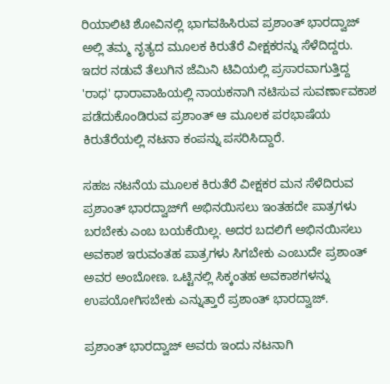ರಿಯಾಲಿಟಿ ಶೋವಿನಲ್ಲಿ ಭಾಗವಹಿಸಿರುವ ಪ್ರಶಾಂತ್ ಭಾರದ್ವಾಜ್‌ ಅಲ್ಲಿ ತಮ್ಮ ನೃತ್ಯದ ಮೂಲಕ ಕಿರುತೆರೆ ವೀಕ್ಷಕರನ್ನು ಸೆಳೆದಿದ್ದರು. ಇದರ ನಡುವೆ ತೆಲುಗಿನ ಜೆಮಿನಿ ಟಿವಿಯಲ್ಲಿ ಪ್ರಸಾರವಾಗುತ್ತಿದ್ದ 'ರಾಧ' ಧಾರಾವಾಹಿಯಲ್ಲಿ ನಾಯಕನಾಗಿ ನಟಿಸುವ ಸುವರ್ಣಾವಕಾಶ ಪಡೆದುಕೊಂಡಿರುವ ಪ್ರಶಾಂತ್ ಆ ಮೂಲಕ ಪರಭಾಷೆಯ ಕಿರುತೆರೆಯಲ್ಲಿ ನಟನಾ ಕಂಪನ್ನು ಪಸರಿಸಿದ್ದಾರೆ.

ಸಹಜ ನಟನೆಯ ಮೂಲಕ ಕಿರುತೆರೆ ವೀಕ್ಷಕರ ಮನ ಸೆಳೆದಿರುವ ಪ್ರಶಾಂತ್ ಭಾರದ್ವಾಜ್‌ಗೆ ಅಭಿನಯಿಸಲು ಇಂತಹದೇ ಪಾತ್ರಗಳು ಬರಬೇಕು ಎಂಬ ಬಯಕೆಯಿಲ್ಲ. ಅದರ ಬದಲಿಗೆ ಅಭಿನಯಿಸಲು ಅವಕಾಶ ಇರುವಂತಹ ಪಾತ್ರಗಳು ಸಿಗಬೇಕು ಎಂಬುದೇ ಪ್ರಶಾಂತ್ ಅವರ ಅಂಬೋಣ. ಒಟ್ಟಿನಲ್ಲಿ ಸಿಕ್ಕಂತಹ ಅವಕಾಶಗಳನ್ನು ಉಪಯೋಗಿಸಬೇಕು ಎನ್ನುತ್ತಾರೆ ಪ್ರಶಾಂತ್ ಭಾರದ್ವಾಜ್.

ಪ್ರಶಾಂತ್ ಭಾರದ್ವಾಜ್ ಅವರು ಇಂದು ನಟನಾಗಿ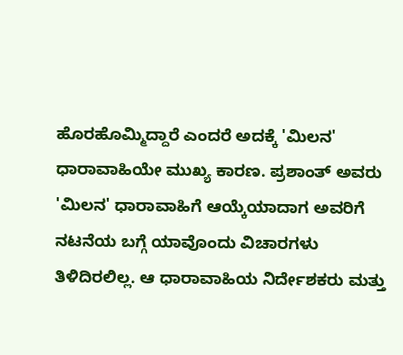ಹೊರಹೊಮ್ಮಿದ್ದಾರೆ ಎಂದರೆ ಅದಕ್ಕೆ 'ಮಿಲನ' ಧಾರಾವಾಹಿಯೇ ಮುಖ್ಯ ಕಾರಣ. ಪ್ರಶಾಂತ್ ಅವರು 'ಮಿಲನ' ಧಾರಾವಾಹಿಗೆ ಆಯ್ಕೆಯಾದಾಗ ಅವರಿಗೆ ನಟನೆಯ ಬಗ್ಗೆ ಯಾವೊಂದು ವಿಚಾರಗಳು ತಿಳಿದಿರಲಿಲ್ಲ. ಆ ಧಾರಾವಾಹಿಯ ನಿರ್ದೇಶಕರು ಮತ್ತು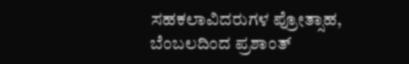ಸಹಕಲಾವಿದರುಗಳ ಪ್ರೋತ್ಸಾಹ, ಬೆಂಬಲದಿಂದ ಪ್ರಶಾಂತ್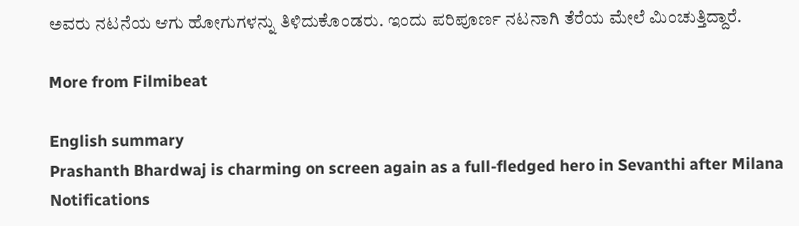ಅವರು ನಟನೆಯ ಆಗು ಹೋಗುಗಳನ್ನು ತಿಳಿದುಕೊಂಡರು. ಇಂದು ಪರಿಪೂರ್ಣ ನಟನಾಗಿ ತೆರೆಯ ಮೇಲೆ ಮಿಂಚುತ್ತಿದ್ದಾರೆ.

More from Filmibeat

English summary
Prashanth Bhardwaj is charming on screen again as a full-fledged hero in Sevanthi after Milana
Notifications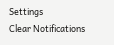Settings
Clear Notifications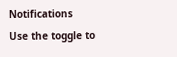Notifications
Use the toggle to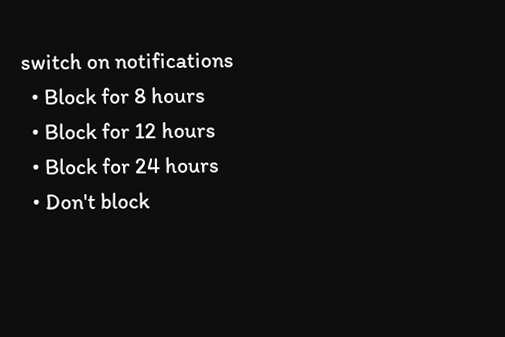switch on notifications
  • Block for 8 hours
  • Block for 12 hours
  • Block for 24 hours
  • Don't block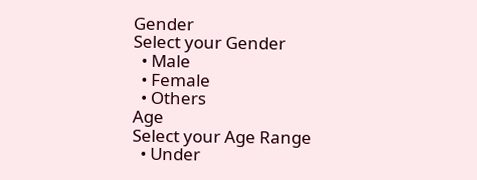Gender
Select your Gender
  • Male
  • Female
  • Others
Age
Select your Age Range
  • Under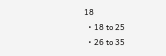18
  • 18 to 25
  • 26 to 35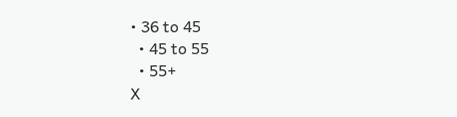• 36 to 45
  • 45 to 55
  • 55+
X